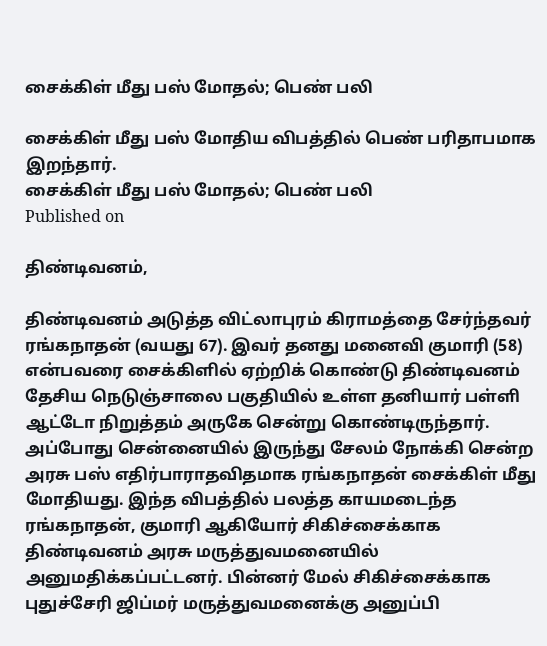சைக்கிள் மீது பஸ் மோதல்; பெண் பலி

சைக்கிள் மீது பஸ் மோதிய விபத்தில் பெண் பரிதாபமாக இறந்தார்.
சைக்கிள் மீது பஸ் மோதல்; பெண் பலி
Published on

திண்டிவனம்,

திண்டிவனம் அடுத்த விட்லாபுரம் கிராமத்தை சேர்ந்தவர் ரங்கநாதன் (வயது 67). இவர் தனது மனைவி குமாரி (58) என்பவரை சைக்கிளில் ஏற்றிக் கொண்டு திண்டிவனம் தேசிய நெடுஞ்சாலை பகுதியில் உள்ள தனியார் பள்ளி ஆட்டோ நிறுத்தம் அருகே சென்று கொண்டிருந்தார். அப்போது சென்னையில் இருந்து சேலம் நோக்கி சென்ற அரசு பஸ் எதிர்பாராதவிதமாக ரங்கநாதன் சைக்கிள் மீது மோதியது. இந்த விபத்தில் பலத்த காயமடைந்த ரங்கநாதன், குமாரி ஆகியோர் சிகிச்சைக்காக திண்டிவனம் அரசு மருத்துவமனையில் அனுமதிக்கப்பட்டனர். பின்னர் மேல் சிகிச்சைக்காக புதுச்சேரி ஜிப்மர் மருத்துவமனைக்கு அனுப்பி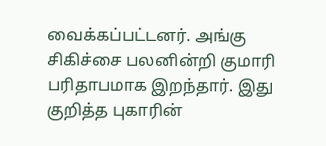வைக்கப்பட்டனர். அங்கு சிகிச்சை பலனின்றி குமாரி பரிதாபமாக இறந்தார். இது குறித்த புகாரின்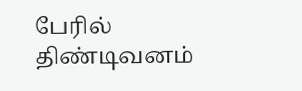பேரில் திண்டிவனம்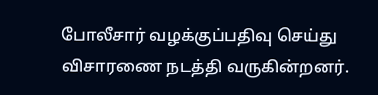போலீசார் வழக்குப்பதிவு செய்து விசாரணை நடத்தி வருகின்றனர்.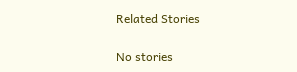Related Stories

No stories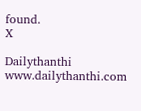found.
X

Dailythanthi
www.dailythanthi.com